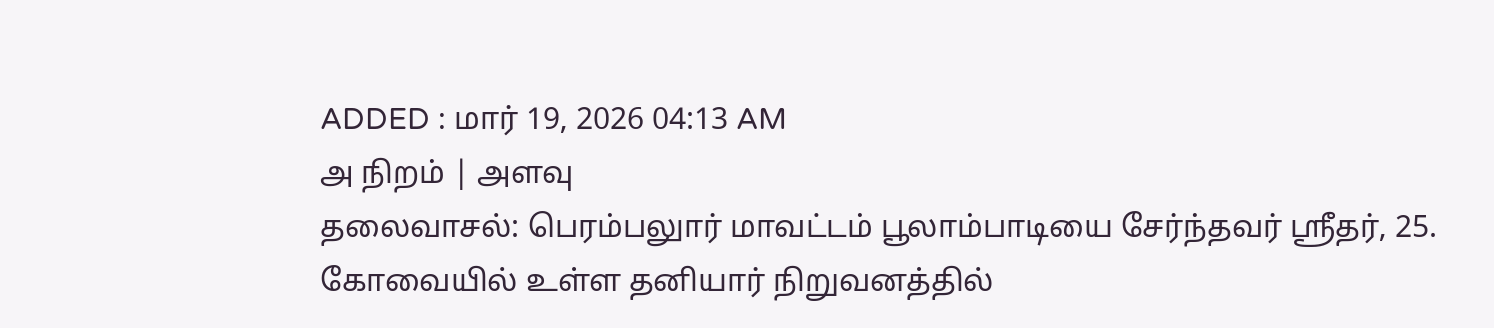ADDED : மார் 19, 2026 04:13 AM
அ நிறம் | அளவு
தலைவாசல்: பெரம்பலுார் மாவட்டம் பூலாம்பாடியை சேர்ந்தவர் ஸ்ரீதர், 25. கோவையில் உள்ள தனியார் நிறுவனத்தில்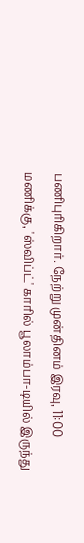பணிபுரிகிறார். நேற்று முன்தினம் இரவு, 11:00 மணிக்கு, 'ஸ்விப்ட்' காரில் பூலாம்பா-டியில் இருந்து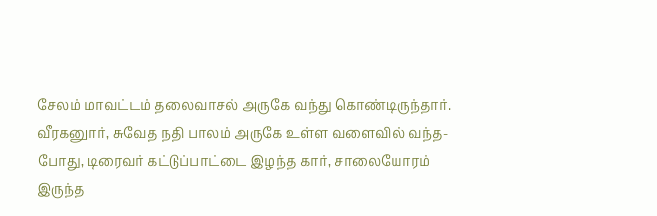சேலம் மாவட்டம் தலைவாசல் அருகே வந்து கொண்டிருந்தார்.
வீரகனுார், சுவேத நதி பாலம் அருகே உள்ள வளைவில் வந்த-போது, டிரைவர் கட்டுப்பாட்டை இழந்த கார், சாலையோரம் இருந்த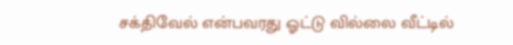சக்திவேல் என்பவரது ஓட்டு வில்லை வீட்டில்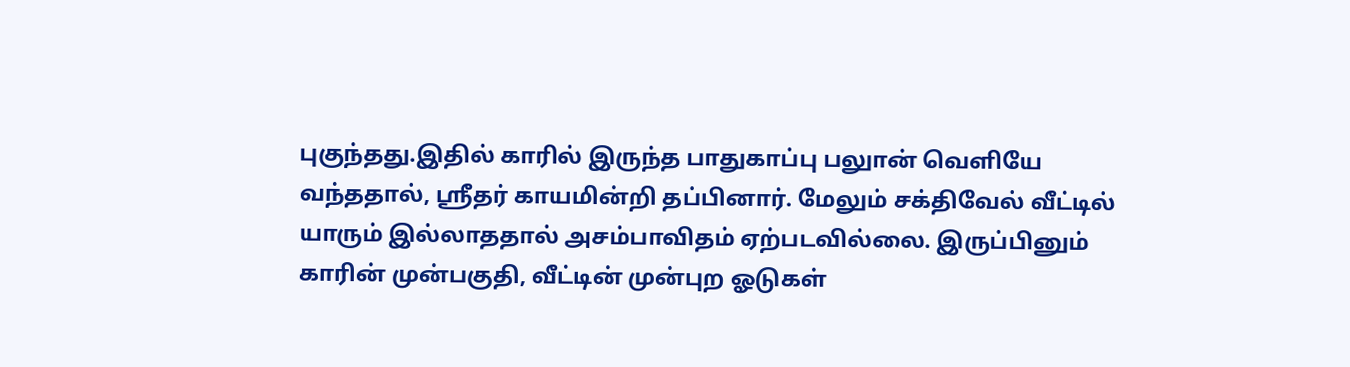புகுந்தது.இதில் காரில் இருந்த பாதுகாப்பு பலுான் வெளியே வந்ததால், ஸ்ரீதர் காயமின்றி தப்பினார். மேலும் சக்திவேல் வீட்டில் யாரும் இல்லாததால் அசம்பாவிதம் ஏற்படவில்லை. இருப்பினும் காரின் முன்பகுதி, வீட்டின் முன்புற ஓடுகள்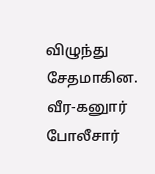விழுந்து சேதமாகின. வீர-கனுார் போலீசார்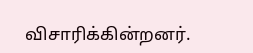விசாரிக்கின்றனர்.